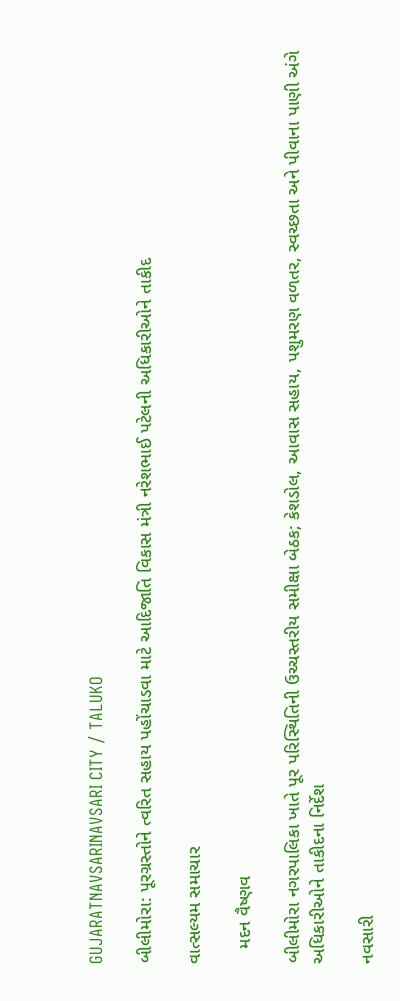GUJARATNAVSARINAVSARI CITY / TALUKO

બીલીમોરા: પૂરગ્રસ્તોને ત્વરિત સહાય પહોંચાડવા માટે આદિજાતિ વિકાસ મંત્રી નરેશભાઈ પટેલની અધિકારીઓને તાકીદ

વાત્સલ્યમ સમાચાર

   મદન વૈષ્ણવ

બીલીમોરા નગરપાલિકા ખાતે પૂર પરિસ્થિતિની ઉચ્ચસ્તરીય સમીક્ષા બેઠક; કેશડોલ, આવાસ સહાય, પશુમરણ વળતર, સ્વચ્છતા અને પીવાના પાણી અંગે અધિકારીઓને તાકીદના નિર્દેશ

નવસારી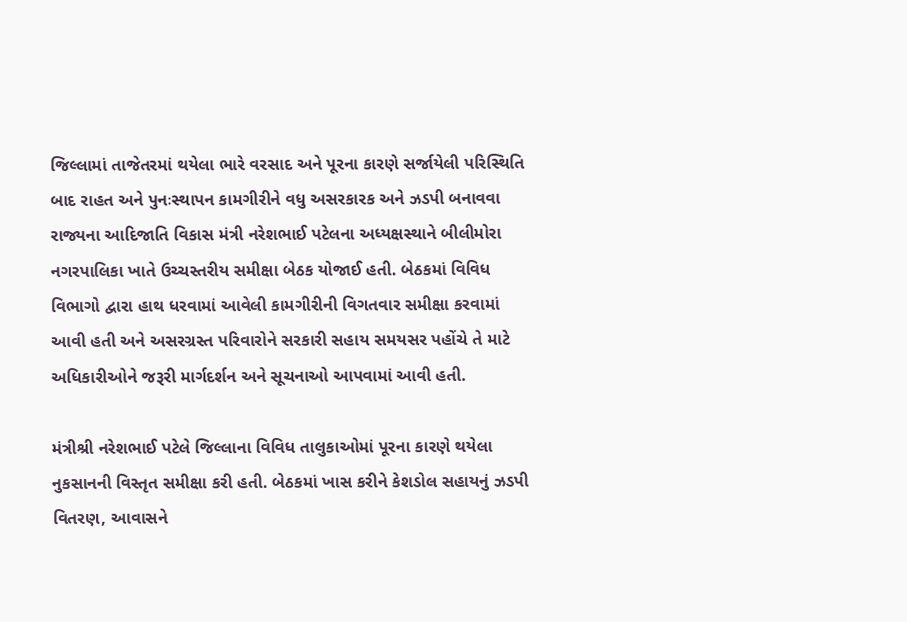જિલ્લામાં તાજેતરમાં થયેલા ભારે વરસાદ અને પૂરના કારણે સર્જાયેલી પરિસ્થિતિ બાદ રાહત અને પુનઃસ્થાપન કામગીરીને વધુ અસરકારક અને ઝડપી બનાવવા રાજ્યના આદિજાતિ વિકાસ મંત્રી નરેશભાઈ પટેલના અધ્યક્ષસ્થાને બીલીમોરા નગરપાલિકા ખાતે ઉચ્ચસ્તરીય સમીક્ષા બેઠક યોજાઈ હતી. બેઠકમાં વિવિધ વિભાગો દ્વારા હાથ ધરવામાં આવેલી કામગીરીની વિગતવાર સમીક્ષા કરવામાં આવી હતી અને અસરગ્રસ્ત પરિવારોને સરકારી સહાય સમયસર પહોંચે તે માટે અધિકારીઓને જરૂરી માર્ગદર્શન અને સૂચનાઓ આપવામાં આવી હતી.

મંત્રીશ્રી નરેશભાઈ પટેલે જિલ્લાના વિવિધ તાલુકાઓમાં પૂરના કારણે થયેલા નુકસાનની વિસ્તૃત સમીક્ષા કરી હતી. બેઠકમાં ખાસ કરીને કેશડોલ સહાયનું ઝડપી વિતરણ, આવાસને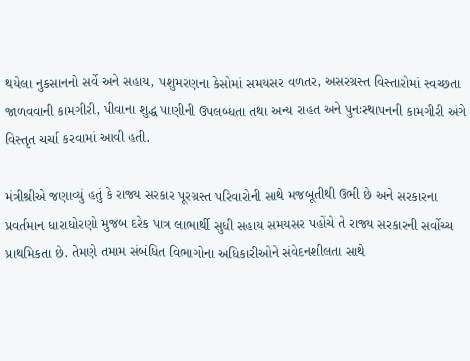થયેલા નુકસાનનો સર્વે અને સહાય, પશુમરણના કેસોમાં સમયસર વળતર, અસરગ્રસ્ત વિસ્તારોમાં સ્વચ્છતા જાળવવાની કામગીરી, પીવાના શુદ્ધ પાણીની ઉપલબ્ધતા તથા અન્ય રાહત અને પુનઃસ્થાપનની કામગીરી અંગે વિસ્તૃત ચર્ચા કરવામાં આવી હતી.

મંત્રીશ્રીએ જણાવ્યું હતું કે રાજ્ય સરકાર પૂરગ્રસ્ત પરિવારોની સાથે મજબૂતીથી ઉભી છે અને સરકારના પ્રવર્તમાન ધારાધોરણો મુજબ દરેક પાત્ર લાભાર્થી સુધી સહાય સમયસર પહોંચે તે રાજ્ય સરકારની સર્વોચ્ચ પ્રાથમિકતા છે. તેમણે તમામ સંબંધિત વિભાગોના અધિકારીઓને સંવેદનશીલતા સાથે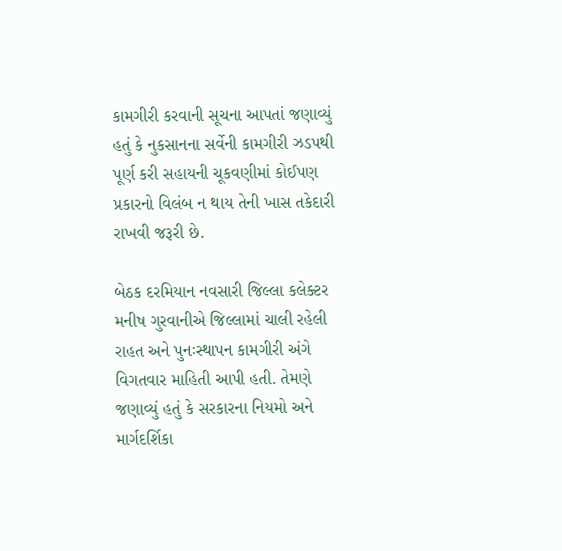કામગીરી કરવાની સૂચના આપતાં જણાવ્યું હતું કે નુકસાનના સર્વેની કામગીરી ઝડપથી પૂર્ણ કરી સહાયની ચૂકવણીમાં કોઈપણ પ્રકારનો વિલંબ ન થાય તેની ખાસ તકેદારી રાખવી જરૂરી છે.

બેઠક દરમિયાન નવસારી જિલ્લા કલેક્ટર મનીષ ગુરવાનીએ જિલ્લામાં ચાલી રહેલી રાહત અને પુનઃસ્થાપન કામગીરી અંગે વિગતવાર માહિતી આપી હતી. તેમણે જણાવ્યું હતું કે સરકારના નિયમો અને માર્ગદર્શિકા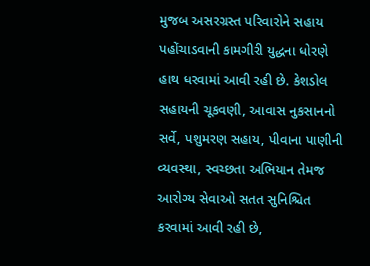મુજબ અસરગ્રસ્ત પરિવારોને સહાય પહોંચાડવાની કામગીરી યુદ્ધના ધોરણે હાથ ધરવામાં આવી રહી છે. કેશડોલ સહાયની ચૂકવણી, આવાસ નુકસાનનો સર્વે, પશુમરણ સહાય, પીવાના પાણીની વ્યવસ્થા, સ્વચ્છતા અભિયાન તેમજ આરોગ્ય સેવાઓ સતત સુનિશ્ચિત કરવામાં આવી રહી છે,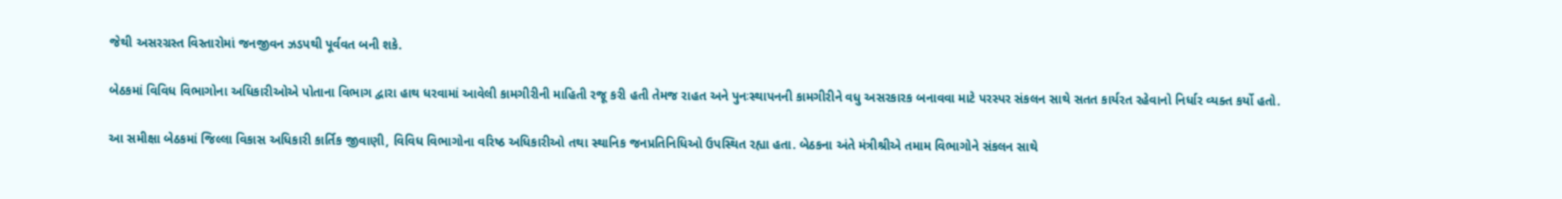જેથી અસરગ્રસ્ત વિસ્તારોમાં જનજીવન ઝડપથી પૂર્વવત બની શકે.

બેઠકમાં વિવિધ વિભાગોના અધિકારીઓએ પોતાના વિભાગ દ્વારા હાથ ધરવામાં આવેલી કામગીરીની માહિતી રજૂ કરી હતી તેમજ રાહત અને પુનઃસ્થાપનની કામગીરીને વધુ અસરકારક બનાવવા માટે પરસ્પર સંકલન સાથે સતત કાર્યરત રહેવાનો નિર્ધાર વ્યક્ત કર્યો હતો.

આ સમીક્ષા બેઠકમાં જિલ્લા વિકાસ અધિકારી કાર્તિક જીવાણી, વિવિધ વિભાગોના વરિષ્ઠ અધિકારીઓ તથા સ્થાનિક જનપ્રતિનિધિઓ ઉપસ્થિત રહ્યા હતા. બેઠકના અંતે મંત્રીશ્રીએ તમામ વિભાગોને સંકલન સાથે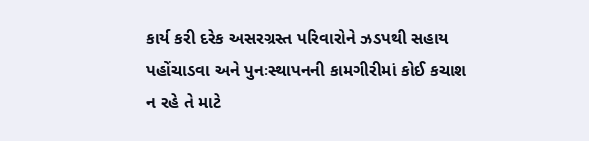કાર્ય કરી દરેક અસરગ્રસ્ત પરિવારોને ઝડપથી સહાય પહોંચાડવા અને પુનઃસ્થાપનની કામગીરીમાં કોઈ કચાશ ન રહે તે માટે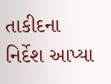તાકીદના નિર્દેશ આપ્યા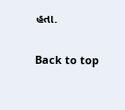હતા.

Back to top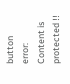button
error: Content is protected !!